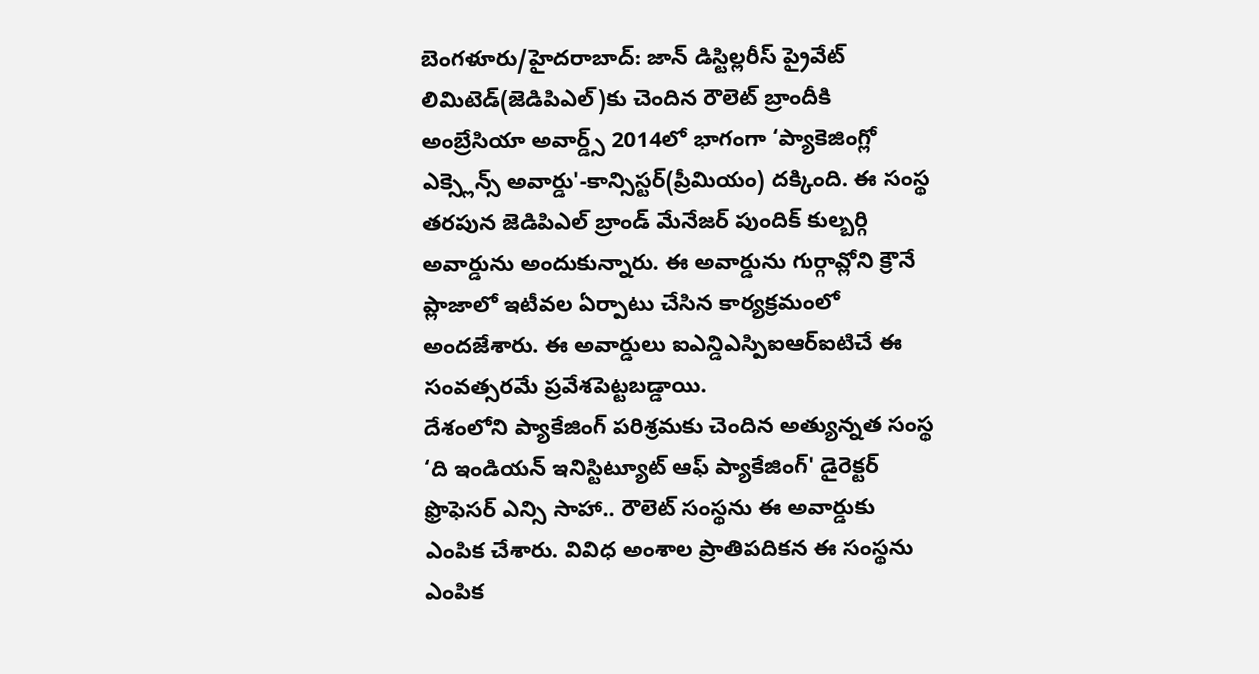బెంగళూరు/హైదరాబాద్: జాన్ డిస్టిల్లరీస్ ప్రైవేట్ లిమిటెడ్(జెడిపిఎల్)కు చెందిన రౌలెట్ బ్రాందీకి అంబ్రేసియా అవార్డ్స్ 2014లో భాగంగా ‘ప్యాకెజింగ్లో ఎక్స్లెన్స్ అవార్డు'-కాన్సిస్టర్(ప్రీమియం) దక్కింది. ఈ సంస్థ తరపున జెడిపిఎల్ బ్రాండ్ మేనేజర్ పుందిక్ కుల్బర్గి అవార్డును అందుకున్నారు. ఈ అవార్డును గుర్గావ్లోని క్రౌనే ప్లాజాలో ఇటీవల ఏర్పాటు చేసిన కార్యక్రమంలో అందజేశారు. ఈ అవార్డులు ఐఎన్డిఎస్పిఐఆర్ఐటిచే ఈ సంవత్సరమే ప్రవేశపెట్టబడ్డాయి.
దేశంలోని ప్యాకేజింగ్ పరిశ్రమకు చెందిన అత్యున్నత సంస్థ ‘ది ఇండియన్ ఇనిస్టిట్యూట్ ఆఫ్ ప్యాకేజింగ్' డైరెక్టర్ ఫ్రొఫెసర్ ఎన్సి సాహా.. రౌలెట్ సంస్థను ఈ అవార్డుకు ఎంపిక చేశారు. వివిధ అంశాల ప్రాతిపదికన ఈ సంస్థను ఎంపిక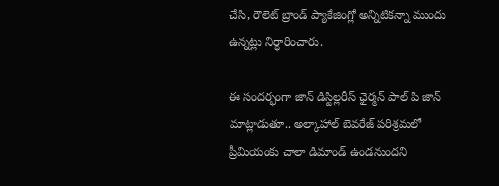చేసి, రౌలెట్ బ్రాండ్ ప్యాకేజింగ్లో అన్నిటికన్నా ముందు ఉన్నట్లు నిర్ధారించారు.

ఈ సందర్భంగా జాన్ డిస్టిల్లరీస్ ఛైర్మన్ పాల్ పి జాన్ మాట్లాడుతూ.. అల్కాహాల్ బెవరేజ్ పరిశ్రమలో ప్రీమియంకు చాలా డిమాండ్ ఉండనుందని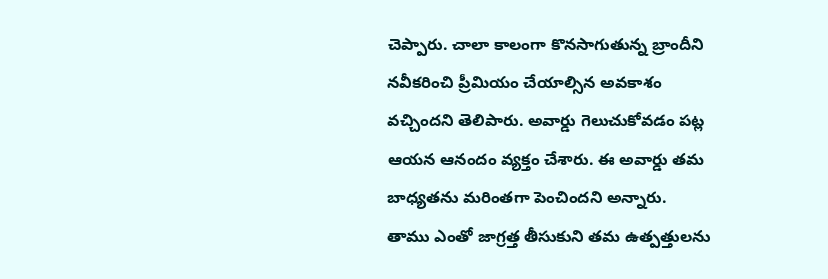చెప్పారు. చాలా కాలంగా కొనసాగుతున్న బ్రాందీని నవీకరించి ప్రీమియం చేయాల్సిన అవకాశం వచ్చిందని తెలిపారు. అవార్డు గెలుచుకోవడం పట్ల ఆయన ఆనందం వ్యక్తం చేశారు. ఈ అవార్డు తమ బాధ్యతను మరింతగా పెంచిందని అన్నారు.
తాము ఎంతో జాగ్రత్త తీసుకుని తమ ఉత్పత్తులను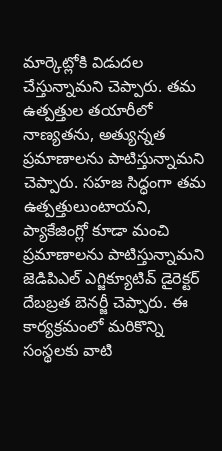మార్కెట్లోకి విడుదల చేస్తున్నామని చెప్పారు. తమ ఉత్పత్తుల తయారీలో నాణ్యతను, అత్యున్నత ప్రమాణాలను పాటిస్తున్నామని చెప్పారు. సహజ సిద్ధంగా తమ ఉత్పత్తులుంటాయని, ప్యాకేజింగ్లో కూడా మంచి ప్రమాణాలను పాటిస్తున్నామని జెడిపిఎల్ ఎగ్జిక్యూటివ్ డైరెక్టర్ దేబబ్రత బెనర్జీ చెప్పారు. ఈ కార్యక్రమంలో మరికొన్ని సంస్థలకు వాటి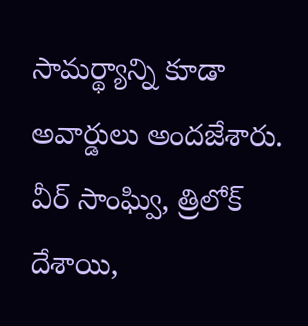సామర్థ్యాన్ని కూడా అవార్డులు అందజేశారు. వీర్ సాంఘ్వి, త్రిలోక్ దేశాయి,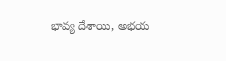భావ్య దేశాయి, అభయ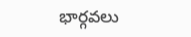భార్గవలు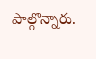పాల్గొన్నారు.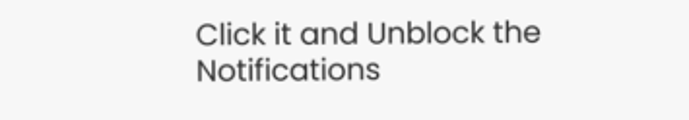Click it and Unblock the Notifications